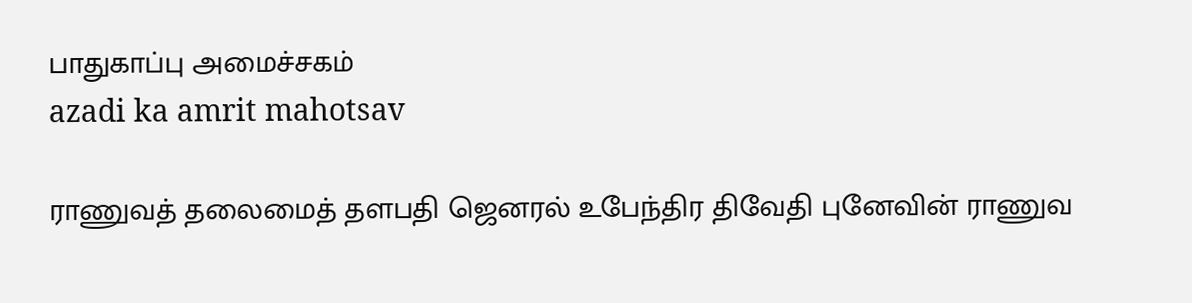பாதுகாப்பு அமைச்சகம்
azadi ka amrit mahotsav

ராணுவத் தலைமைத் தளபதி ஜெனரல் உபேந்திர திவேதி புனேவின் ராணுவ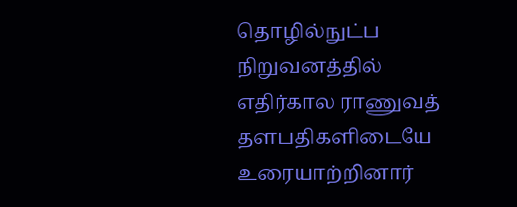தொழில்நுட்ப நிறுவனத்தில் எதிர்கால ராணுவத் தளபதிகளிடையே உரையாற்றினார்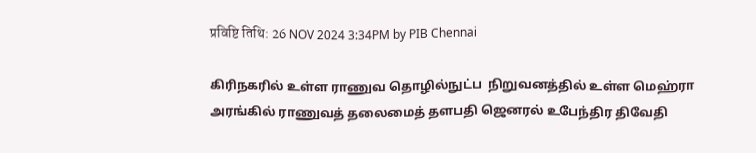प्रविष्टि तिथि: 26 NOV 2024 3:34PM by PIB Chennai

கிரிநகரில் உள்ள ராணுவ தொழில்நுட்ப  நிறுவனத்தில் உள்ள மெஹ்ரா அரங்கில் ராணுவத் தலைமைத் தளபதி ஜெனரல் உபேந்திர திவேதி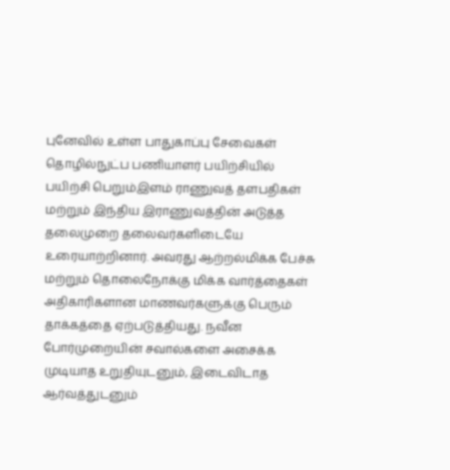புனேவில் உள்ள பாதுகாப்பு சேவைகள் தொழில்நுட்ப பணியாளர் பயிற்சியில் பயிற்சி பெறும்இளம் ராணுவத் தளபதிகள் மற்றும் இந்திய இராணுவத்தின் அடுத்த தலைமுறை தலைவர்களிடையே உரையாற்றினார். அவரது ஆற்றல்மிக்க பேச்சு மற்றும் தொலைநோக்கு மிக்க வார்த்தைகள் அதிகாரிகளான மாணவர்களுக்கு பெரும் தாக்கத்தை ஏற்படுத்தியது. நவீன போர்முறையின் சவால்களை அசைக்க முடியாத உறுதியுடனும், இடைவிடாத ஆர்வத்துடனும்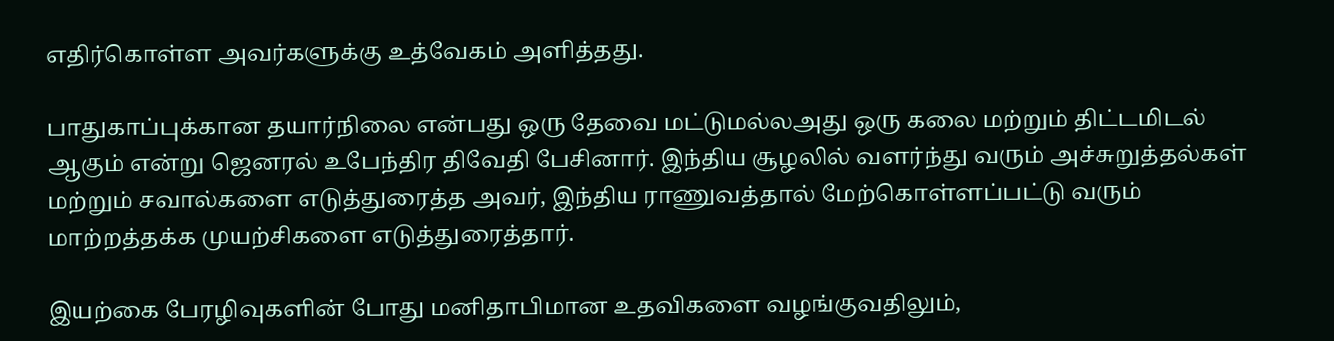எதிர்கொள்ள அவர்களுக்கு உத்வேகம் அளித்தது.

பாதுகாப்புக்கான தயார்நிலை என்பது ஒரு தேவை மட்டுமல்லஅது ஒரு கலை மற்றும் திட்டமிடல் ஆகும் என்று ஜெனரல் உபேந்திர திவேதி பேசினார். இந்திய சூழலில் வளர்ந்து வரும் அச்சுறுத்தல்கள் மற்றும் சவால்களை எடுத்துரைத்த அவர், இந்திய ராணுவத்தால் மேற்கொள்ளப்பட்டு வரும் மாற்றத்தக்க முயற்சிகளை எடுத்துரைத்தார்.

இயற்கை பேரழிவுகளின் போது மனிதாபிமான உதவிகளை வழங்குவதிலும்,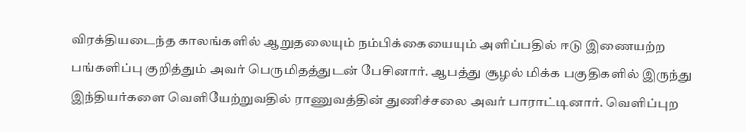விரக்தியடைந்த காலங்களில் ஆறுதலையும் நம்பிக்கையையும் அளிப்பதில் ஈடு இணையற்ற பங்களிப்பு குறித்தும் அவர் பெருமிதத்துடன் பேசினார். ஆபத்து சூழல் மிக்க பகுதிகளில் இருந்து இந்தியர்களை வெளியேற்றுவதில் ராணுவத்தின் துணிச்சலை அவர் பாராட்டினார். வெளிப்புற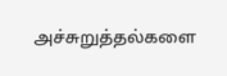அச்சுறுத்தல்களை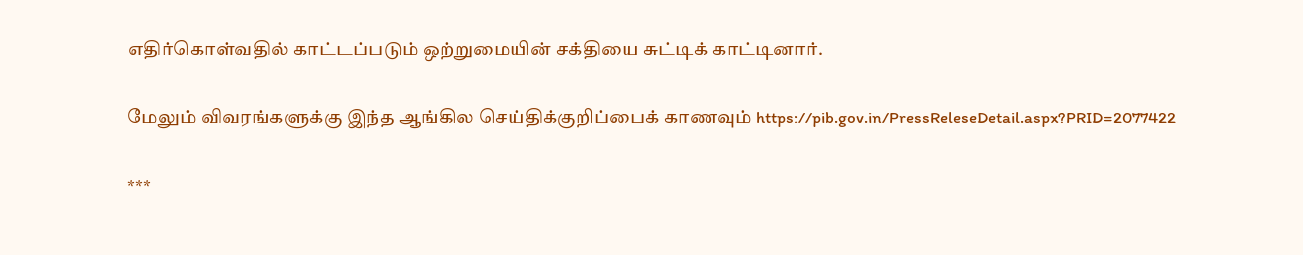எதிர்கொள்வதில் காட்டப்படும் ஒற்றுமையின் சக்தியை சுட்டிக் காட்டினார்.

மேலும் விவரங்களுக்கு இந்த ஆங்கில செய்திக்குறிப்பைக் காணவும் https://pib.gov.in/PressReleseDetail.aspx?PRID=2077422

***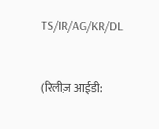TS/IR/AG/KR/DL


(रिलीज़ आईडी: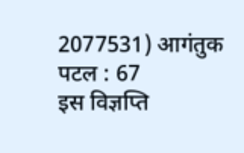2077531) आगंतुक पटल : 67
इस विज्ञप्ति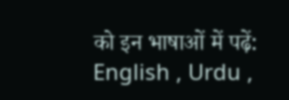को इन भाषाओं में पढ़ें: English , Urdu ,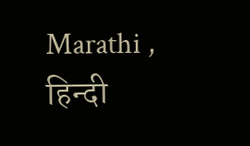Marathi , हिन्दी